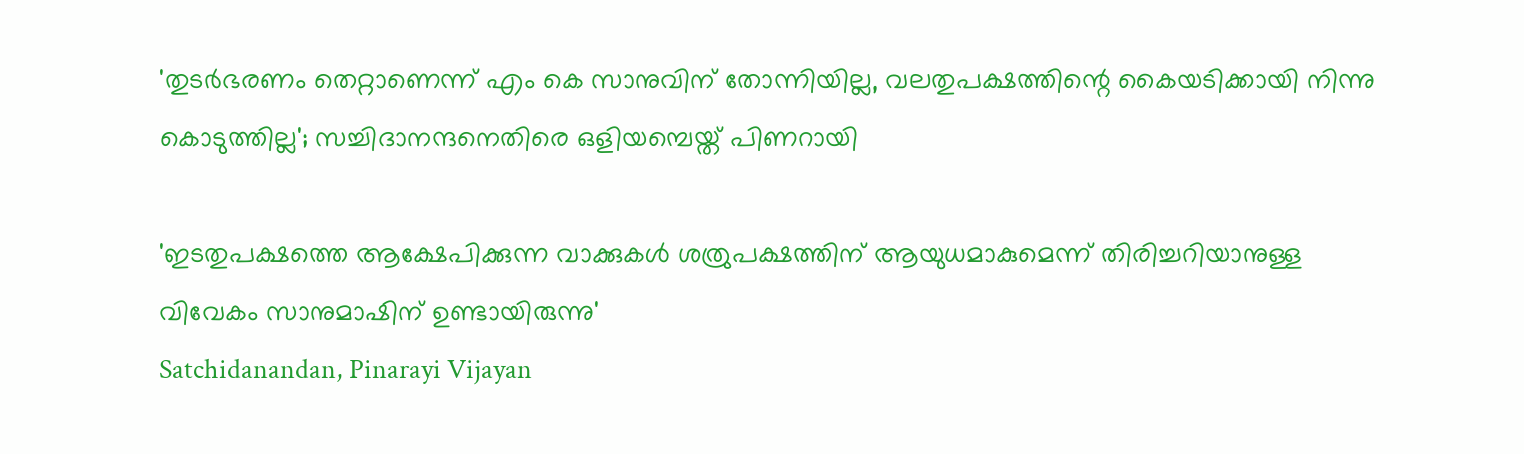'തുടർഭരണം തെറ്റാണെന്ന് എം കെ സാനുവിന് തോന്നിയില്ല, വലതുപക്ഷത്തിന്റെ കൈയടിക്കായി നിന്നു കൊടുത്തില്ല'; സച്ചിദാനന്ദനെതിരെ ഒളിയമ്പെയ്ത് പിണറായി

'ഇടതുപക്ഷത്തെ ആക്ഷേപിക്കുന്ന വാക്കുകള്‍ ശത്രുപക്ഷത്തിന് ആയുധമാകുമെന്ന് തിരിച്ചറിയാനുള്ള വിവേകം സാനുമാഷിന് ഉണ്ടായിരുന്നു'
Satchidanandan, Pinarayi Vijayan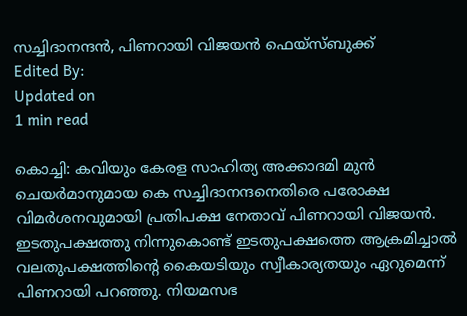സച്ചിദാനന്ദൻ, പിണറായി വിജയൻ ഫെയ്സ്ബുക്ക്
Edited By:
Updated on
1 min read

കൊച്ചി: കവിയും കേരള സാഹിത്യ അക്കാദമി മുന്‍ ചെയര്‍മാനുമായ കെ സച്ചിദാനന്ദനെതിരെ പരോക്ഷ വിമര്‍ശനവുമായി പ്രതിപക്ഷ നേതാവ് പിണറായി വിജയന്‍. ഇടതുപക്ഷത്തു നിന്നുകൊണ്ട് ഇടതുപക്ഷത്തെ ആക്രമിച്ചാല്‍ വലതുപക്ഷത്തിന്റെ കൈയടിയും സ്വീകാര്യതയും ഏറുമെന്ന് പിണറായി പറഞ്ഞു. നിയമസഭ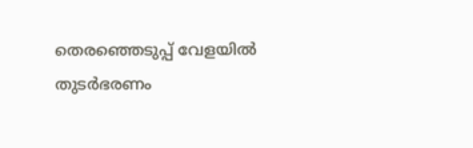തെരഞ്ഞെടുപ്പ് വേളയില്‍ തുടര്‍ഭരണം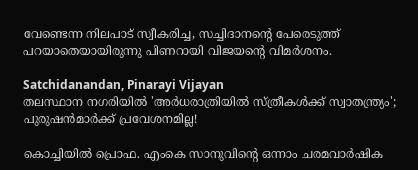വേണ്ടെന്ന നിലപാട് സ്വീകരിച്ച, സച്ചിദാനന്റെ പേരെടുത്ത് പറയാതെയായിരുന്നു പിണറായി വിജയന്റെ വിമര്‍ശനം.

Satchidanandan, Pinarayi Vijayan
തലസ്ഥാന നഗരിയില്‍ 'അര്‍ധരാത്രിയില്‍ സ്ത്രീകള്‍ക്ക് സ്വാതന്ത്ര്യം'; പുരുഷന്‍മാര്‍ക്ക് പ്രവേശനമില്ല!

കൊച്ചിയില്‍ പ്രൊഫ. എംകെ സാനുവിന്റെ ഒന്നാം ചരമവാര്‍ഷിക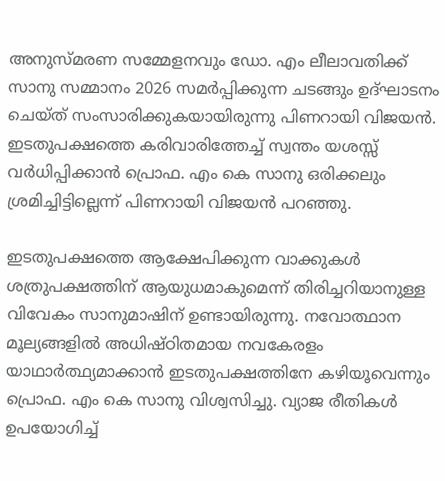അനുസ്മരണ സമ്മേളനവും ഡോ. എം ലീലാവതിക്ക് സാനു സമ്മാനം 2026 സമര്‍പ്പിക്കുന്ന ചടങ്ങും ഉദ്ഘാടനം ചെയ്ത് സംസാരിക്കുകയായിരുന്നു പിണറായി വിജയന്‍. ഇടതുപക്ഷത്തെ കരിവാരിത്തേച്ച് സ്വന്തം യശസ്സ് വര്‍ധിപ്പിക്കാന്‍ പ്രൊഫ. എം കെ സാനു ഒരിക്കലും ശ്രമിച്ചിട്ടില്ലെന്ന് പിണറായി വിജയന്‍ പറഞ്ഞു.

ഇടതുപക്ഷത്തെ ആക്ഷേപിക്കുന്ന വാക്കുകള്‍ ശത്രുപക്ഷത്തിന് ആയുധമാകുമെന്ന് തിരിച്ചറിയാനുള്ള വിവേകം സാനുമാഷിന് ഉണ്ടായിരുന്നു. നവോത്ഥാന മൂല്യങ്ങളില്‍ അധിഷ്ഠിതമായ നവകേരളം യാഥാര്‍ത്ഥ്യമാക്കാന്‍ ഇടതുപക്ഷത്തിനേ കഴിയൂവെന്നും പ്രൊഫ. എം കെ സാനു വിശ്വസിച്ചു. വ്യാജ രീതികള്‍ ഉപയോഗിച്ച്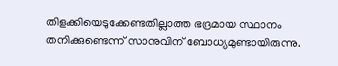തിളക്കിയെടുക്കേണ്ടതില്ലാത്ത ഭദ്രമായ സ്ഥാനം തനിക്കുണ്ടെന്ന് സാനുവിന് ബോധ്യമുണ്ടായിരുന്നു.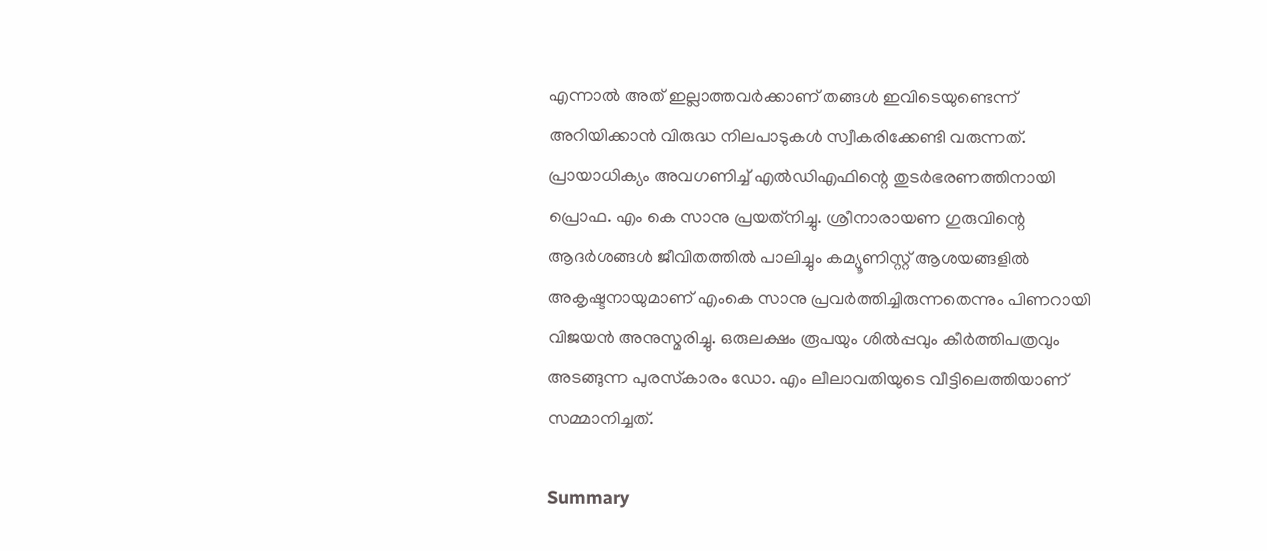എന്നാല്‍ അത് ഇല്ലാത്തവര്‍ക്കാണ് തങ്ങള്‍ ഇവിടെയുണ്ടെന്ന് അറിയിക്കാന്‍ വിരുദ്ധ നിലപാടുകള്‍ സ്വീകരിക്കേണ്ടി വരുന്നത്. പ്രായാധിക്യം അവഗണിച്ച് എല്‍ഡിഎഫിന്റെ തുടര്‍ഭരണത്തിനായി പ്രൊഫ. എം കെ സാനു പ്രയത്‌നിച്ചു. ശ്രീനാരായണ ഗുരുവിന്റെ ആദര്‍ശങ്ങള്‍ ജീവിതത്തില്‍ പാലിച്ചും കമ്യൂണിസ്റ്റ് ആശയങ്ങളില്‍ അകൃഷ്ടനായുമാണ് എംകെ സാനു പ്രവര്‍ത്തിച്ചിരുന്നതെന്നും പിണറായി വിജയന്‍ അനുസ്മരിച്ചു. ഒരുലക്ഷം രൂപയും ശില്‍പ്പവും കീര്‍ത്തിപത്രവും അടങ്ങുന്ന പുരസ്‌കാരം ഡോ. എം ലീലാവതിയുടെ വീട്ടിലെത്തിയാണ് സമ്മാനിച്ചത്.

Summary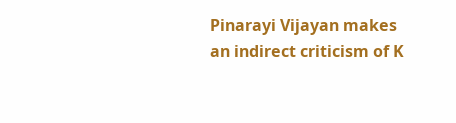Pinarayi Vijayan makes an indirect criticism of K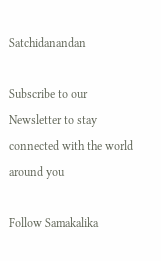Satchidanandan

Subscribe to our Newsletter to stay connected with the world around you

Follow Samakalika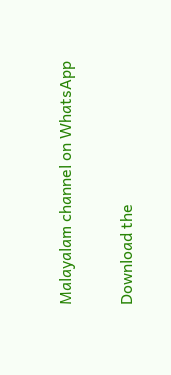Malayalam channel on WhatsApp

Download the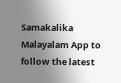Samakalika Malayalam App to follow the latest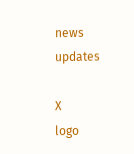news updates

X
logo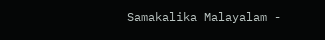Samakalika Malayalam -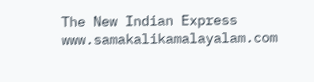The New Indian Express
www.samakalikamalayalam.com